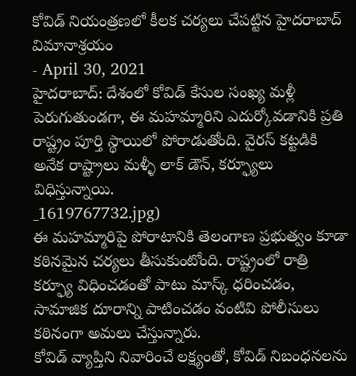కోవిడ్ నియంత్రణలో కీలక చర్యలు చేపట్టిన హైదరాబాద్ విమానాశ్రయం
- April 30, 2021
హైదరాబాద్: దేశంలో కోవిడ్ కేసుల సంఖ్య మళ్లీ పెరుగుతుండగా, ఈ మహమ్మారిని ఎదుర్కోవడానికి ప్రతి రాష్ట్రం పూర్తి స్థాయిలో పోరాడుతోంది. వైరస్ కట్టడికి అనేక రాష్ట్రాలు మళ్ళీ లాక్ డౌన్, కర్ఫ్యూలు విధిస్తున్నాయి.
_1619767732.jpg)
ఈ మహమ్మారిపై పోరాటానికి తెలంగాణ ప్రభుత్వం కూడా కఠినమైన చర్యలు తీసుకుంటోంది. రాష్ట్రంలో రాత్రి కర్ఫ్యూ విధించడంతో పాటు మాస్క్ ధరించడం, సామాజిక దూరాన్ని పాటించడం వంటివి పోలీసులు కఠినంగా అమలు చేస్తున్నారు.
కోవిడ్ వ్యాప్తిని నివారించే లక్ష్యంతో, కోవిడ్ నిబంధనలను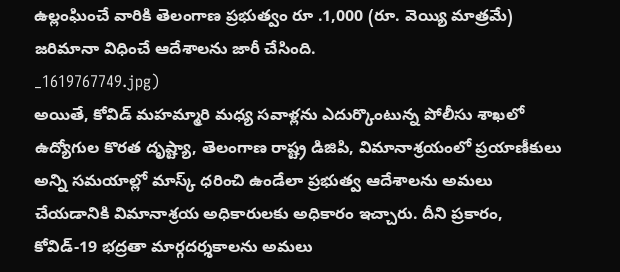ఉల్లంఘించే వారికి తెలంగాణ ప్రభుత్వం రూ .1,000 (రూ. వెయ్యి మాత్రమే) జరిమానా విధించే ఆదేశాలను జారీ చేసింది.
_1619767749.jpg)
అయితే, కోవిడ్ మహమ్మారి మధ్య సవాళ్లను ఎదుర్కొంటున్న పోలీసు శాఖలో ఉద్యోగుల కొరత దృష్ట్యా, తెలంగాణ రాష్ట్ర డిజిపి, విమానాశ్రయంలో ప్రయాణీకులు అన్ని సమయాల్లో మాస్క్ ధరించి ఉండేలా ప్రభుత్వ ఆదేశాలను అమలు చేయడానికి విమానాశ్రయ అధికారులకు అధికారం ఇచ్చారు. దీని ప్రకారం, కోవిడ్-19 భద్రతా మార్గదర్శకాలను అమలు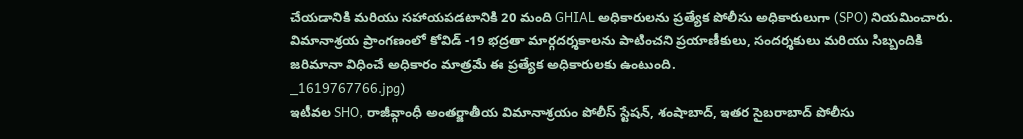చేయడానికి మరియు సహాయపడటానికి 20 మంది GHIAL అధికారులను ప్రత్యేక పోలీసు అధికారులుగా (SPO) నియమించారు. విమానాశ్రయ ప్రాంగణంలో కోవిడ్ -19 భద్రతా మార్గదర్శకాలను పాటించని ప్రయాణీకులు, సందర్శకులు మరియు సిబ్బందికి జరిమానా విధించే అధికారం మాత్రమే ఈ ప్రత్యేక అధికారులకు ఉంటుంది.
_1619767766.jpg)
ఇటీవల SHO, రాజీవ్గాంధీ అంతర్జాతీయ విమానాశ్రయం పోలీస్ స్టేషన్, శంషాబాద్, ఇతర సైబరాబాద్ పోలీసు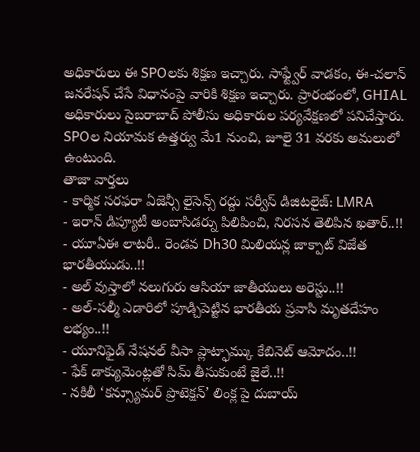అధికారులు ఈ SPOలకు శిక్షణ ఇచ్చారు. సాఫ్ట్వేర్ వాడకం, ఈ-చలాన్ జనరేషన్ చేసే విధానంపై వారికి శిక్షణ ఇచ్చారు. ప్రారంభంలో, GHIAL అధికారులు సైబరాబాద్ పోలీసు అధికారుల పర్యవేక్షణలో పనిచేస్తారు. SPOల నియామక ఉత్తర్వు మే1 నుంచి, జూలై 31 వరకు అమలులో ఉంటుంది.
తాజా వార్తలు
- కార్మిక సరఫరా ఏజెన్సీ లైసెన్స్ రద్దు సర్వీస్ డిజిటలైజ్: LMRA
- ఇరాన్ డిప్యూటీ అంబాసిడర్ను పిలిపించి, నిరసన తెలిపిన ఖతార్..!!
- యూఏఈ లాటరీ.. రెండవ Dh30 మిలియన్ల జాక్పాట్ విజేత భారతీయుడు..!!
- అల్ వుస్తాలో నలుగురు ఆసియా జాతీయులు అరెస్టు..!!
- అల్-సల్మీ ఎడారిలో పూడ్చిపెట్టిన భారతీయ ప్రవాసి మృతదేహం లభ్యం..!!
- యూనిఫైడ్ నేషనల్ వీసా ప్లాట్ఫామ్కు కేబినెట్ ఆమోదం..!!
- ఫేక్ డాక్యుమెంట్లతో సిమ్ తీసుకుంటే జైలే..!!
- నకిలీ ‘కన్స్యూమర్ ప్రొటెక్షన్’ లింక్ల పై దుబాయ్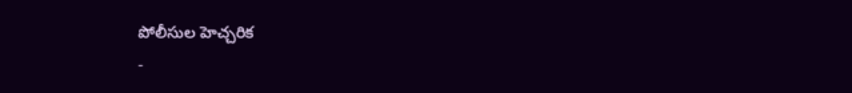పోలీసుల హెచ్చరిక
-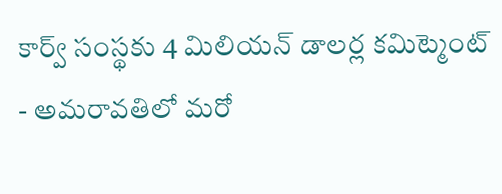కార్వ్ సంస్థకు 4 మిలియన్ డాలర్ల కమిట్మెంట్
- అమరావతిలో మరో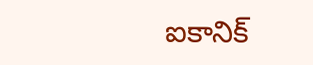ఐకానిక్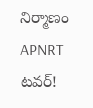నిర్మాణం APNRT టవర్!